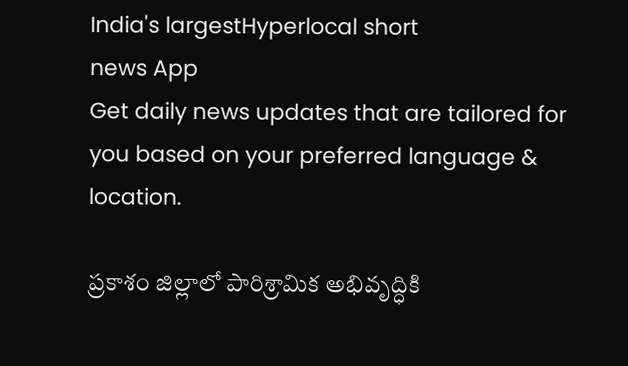India's largestHyperlocal short
news App
Get daily news updates that are tailored for you based on your preferred language & location.

ప్రకాశం జిల్లాలో పారిశ్రామిక అభివృద్ధికి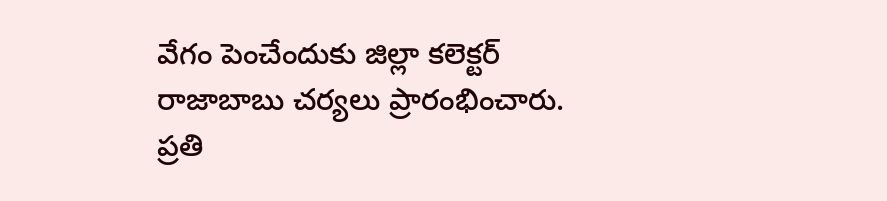వేగం పెంచేందుకు జిల్లా కలెక్టర్ రాజాబాబు చర్యలు ప్రారంభించారు. ప్రతి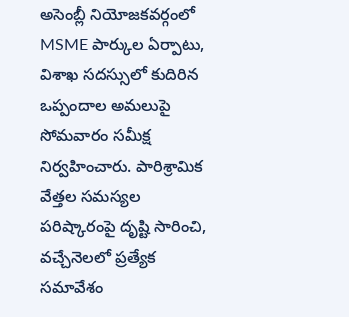అసెంబ్లీ నియోజకవర్గంలో MSME పార్కుల ఏర్పాటు, విశాఖ సదస్సులో కుదిరిన ఒప్పందాల అమలుపై సోమవారం సమీక్ష నిర్వహించారు. పారిశ్రామిక వేత్తల సమస్యల పరిష్కారంపై దృష్టి సారించి, వచ్చేనెలలో ప్రత్యేక సమావేశం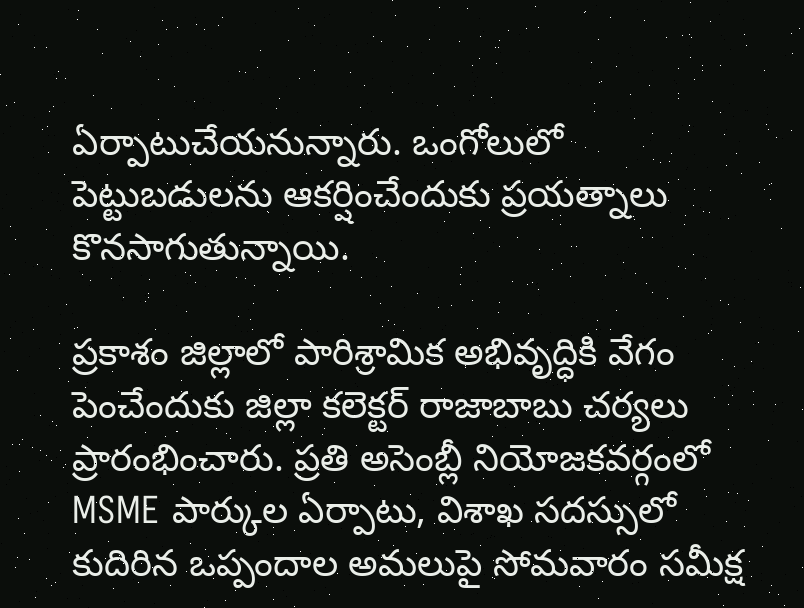ఏర్పాటుచేయనున్నారు. ఒంగోలులో పెట్టుబడులను ఆకర్షించేందుకు ప్రయత్నాలు కొనసాగుతున్నాయి.

ప్రకాశం జిల్లాలో పారిశ్రామిక అభివృద్ధికి వేగం పెంచేందుకు జిల్లా కలెక్టర్ రాజాబాబు చర్యలు ప్రారంభించారు. ప్రతి అసెంబ్లీ నియోజకవర్గంలో MSME పార్కుల ఏర్పాటు, విశాఖ సదస్సులో కుదిరిన ఒప్పందాల అమలుపై సోమవారం సమీక్ష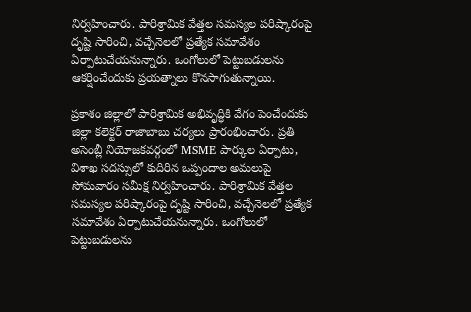నిర్వహించారు. పారిశ్రామిక వేత్తల సమస్యల పరిష్కారంపై దృష్టి సారించి, వచ్చేనెలలో ప్రత్యేక సమావేశం ఏర్పాటుచేయనున్నారు. ఒంగోలులో పెట్టుబడులను ఆకర్షించేందుకు ప్రయత్నాలు కొనసాగుతున్నాయి.

ప్రకాశం జిల్లాలో పారిశ్రామిక అభివృద్ధికి వేగం పెంచేందుకు జిల్లా కలెక్టర్ రాజాబాబు చర్యలు ప్రారంభించారు. ప్రతి అసెంబ్లీ నియోజకవర్గంలో MSME పార్కుల ఏర్పాటు, విశాఖ సదస్సులో కుదిరిన ఒప్పందాల అమలుపై సోమవారం సమీక్ష నిర్వహించారు. పారిశ్రామిక వేత్తల సమస్యల పరిష్కారంపై దృష్టి సారించి, వచ్చేనెలలో ప్రత్యేక సమావేశం ఏర్పాటుచేయనున్నారు. ఒంగోలులో పెట్టుబడులను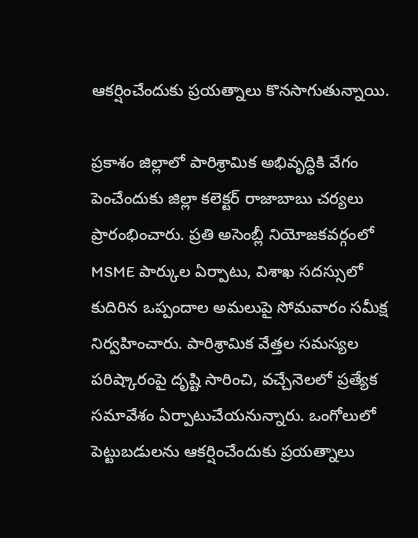ఆకర్షించేందుకు ప్రయత్నాలు కొనసాగుతున్నాయి.

ప్రకాశం జిల్లాలో పారిశ్రామిక అభివృద్ధికి వేగం పెంచేందుకు జిల్లా కలెక్టర్ రాజాబాబు చర్యలు ప్రారంభించారు. ప్రతి అసెంబ్లీ నియోజకవర్గంలో MSME పార్కుల ఏర్పాటు, విశాఖ సదస్సులో కుదిరిన ఒప్పందాల అమలుపై సోమవారం సమీక్ష నిర్వహించారు. పారిశ్రామిక వేత్తల సమస్యల పరిష్కారంపై దృష్టి సారించి, వచ్చేనెలలో ప్రత్యేక సమావేశం ఏర్పాటుచేయనున్నారు. ఒంగోలులో పెట్టుబడులను ఆకర్షించేందుకు ప్రయత్నాలు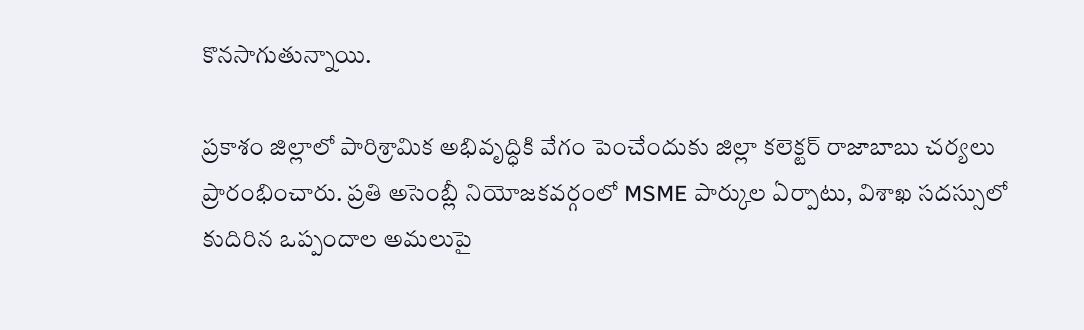కొనసాగుతున్నాయి.

ప్రకాశం జిల్లాలో పారిశ్రామిక అభివృద్ధికి వేగం పెంచేందుకు జిల్లా కలెక్టర్ రాజాబాబు చర్యలు ప్రారంభించారు. ప్రతి అసెంబ్లీ నియోజకవర్గంలో MSME పార్కుల ఏర్పాటు, విశాఖ సదస్సులో కుదిరిన ఒప్పందాల అమలుపై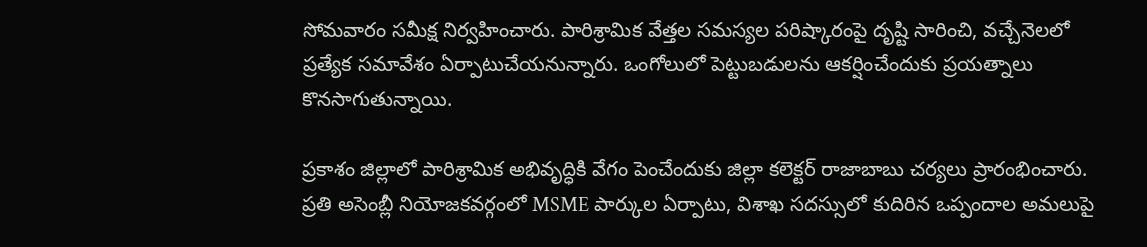సోమవారం సమీక్ష నిర్వహించారు. పారిశ్రామిక వేత్తల సమస్యల పరిష్కారంపై దృష్టి సారించి, వచ్చేనెలలో ప్రత్యేక సమావేశం ఏర్పాటుచేయనున్నారు. ఒంగోలులో పెట్టుబడులను ఆకర్షించేందుకు ప్రయత్నాలు కొనసాగుతున్నాయి.

ప్రకాశం జిల్లాలో పారిశ్రామిక అభివృద్ధికి వేగం పెంచేందుకు జిల్లా కలెక్టర్ రాజాబాబు చర్యలు ప్రారంభించారు. ప్రతి అసెంబ్లీ నియోజకవర్గంలో MSME పార్కుల ఏర్పాటు, విశాఖ సదస్సులో కుదిరిన ఒప్పందాల అమలుపై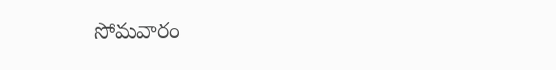సోమవారం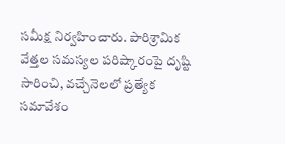సమీక్ష నిర్వహించారు. పారిశ్రామిక వేత్తల సమస్యల పరిష్కారంపై దృష్టి సారించి, వచ్చేనెలలో ప్రత్యేక సమావేశం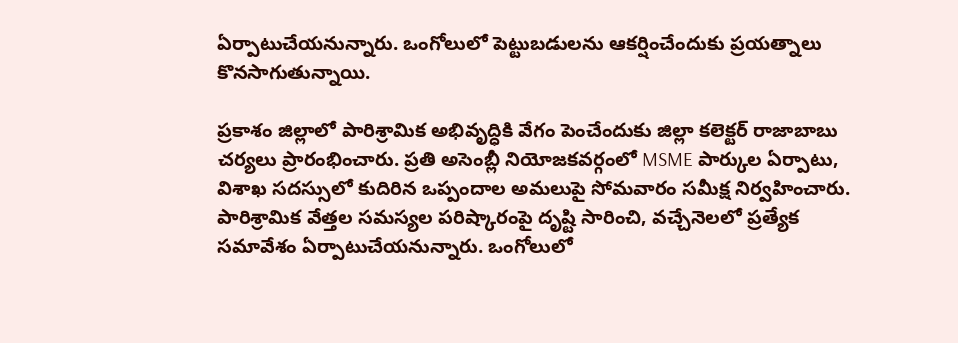ఏర్పాటుచేయనున్నారు. ఒంగోలులో పెట్టుబడులను ఆకర్షించేందుకు ప్రయత్నాలు కొనసాగుతున్నాయి.

ప్రకాశం జిల్లాలో పారిశ్రామిక అభివృద్ధికి వేగం పెంచేందుకు జిల్లా కలెక్టర్ రాజాబాబు చర్యలు ప్రారంభించారు. ప్రతి అసెంబ్లీ నియోజకవర్గంలో MSME పార్కుల ఏర్పాటు, విశాఖ సదస్సులో కుదిరిన ఒప్పందాల అమలుపై సోమవారం సమీక్ష నిర్వహించారు. పారిశ్రామిక వేత్తల సమస్యల పరిష్కారంపై దృష్టి సారించి, వచ్చేనెలలో ప్రత్యేక సమావేశం ఏర్పాటుచేయనున్నారు. ఒంగోలులో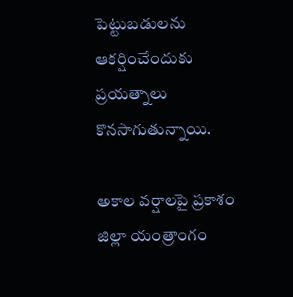పెట్టుబడులను ఆకర్షించేందుకు ప్రయత్నాలు కొనసాగుతున్నాయి.

అకాల వర్షాలపై ప్రకాశం జిల్లా యంత్రాంగం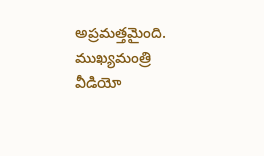అప్రమత్తమైంది. ముఖ్యమంత్రి వీడియో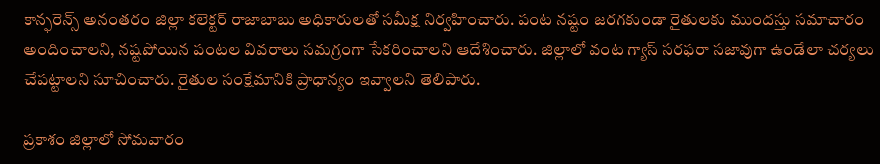కాన్ఫరెన్స్ అనంతరం జిల్లా కలెక్టర్ రాజాబాబు అధికారులతో సమీక్ష నిర్వహించారు. పంట నష్టం జరగకుండా రైతులకు ముందస్తు సమాచారం అందించాలని, నష్టపోయిన పంటల వివరాలు సమగ్రంగా సేకరించాలని ఆదేశించారు. జిల్లాలో వంట గ్యాస్ సరఫరా సజావుగా ఉండేలా చర్యలు చేపట్టాలని సూచించారు. రైతుల సంక్షేమానికి ప్రాధాన్యం ఇవ్వాలని తెలిపారు.

ప్రకాశం జిల్లాలో సోమవారం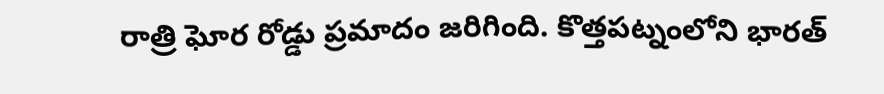రాత్రి ఘోర రోడ్డు ప్రమాదం జరిగింది. కొత్తపట్నంలోని భారత్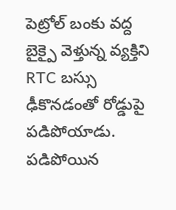పెట్రోల్ బంకు వద్ద బైక్పై వెళ్తున్న వ్యక్తిని RTC బస్సు ఢీకొనడంతో రోడ్డుపై పడిపోయాడు. పడిపోయిన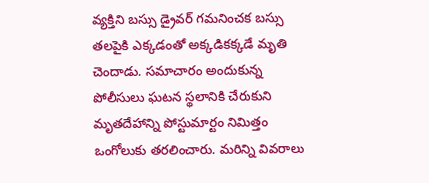వ్యక్తిని బస్సు డ్రైవర్ గమనించక బస్సు తలపైకి ఎక్కడంతో అక్కడికక్కడే మృతి చెందాడు. సమాచారం అందుకున్న పోలీసులు ఘటన స్థలానికి చేరుకుని మృతదేహాన్ని పోస్టుమార్టం నిమిత్తం ఒంగోలుకు తరలించారు. మరిన్ని వివరాలు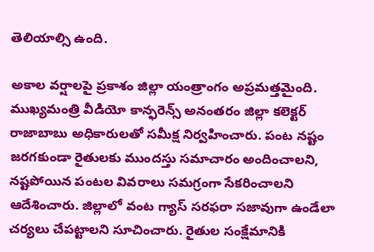తెలియాల్సి ఉంది.

అకాల వర్షాలపై ప్రకాశం జిల్లా యంత్రాంగం అప్రమత్తమైంది. ముఖ్యమంత్రి వీడియో కాన్ఫరెన్స్ అనంతరం జిల్లా కలెక్టర్ రాజాబాబు అధికారులతో సమీక్ష నిర్వహించారు. పంట నష్టం జరగకుండా రైతులకు ముందస్తు సమాచారం అందించాలని, నష్టపోయిన పంటల వివరాలు సమగ్రంగా సేకరించాలని ఆదేశించారు. జిల్లాలో వంట గ్యాస్ సరఫరా సజావుగా ఉండేలా చర్యలు చేపట్టాలని సూచించారు. రైతుల సంక్షేమానికి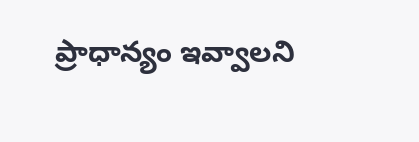ప్రాధాన్యం ఇవ్వాలని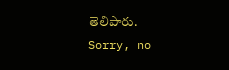తెలిపారు.
Sorry, no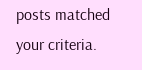posts matched your criteria.